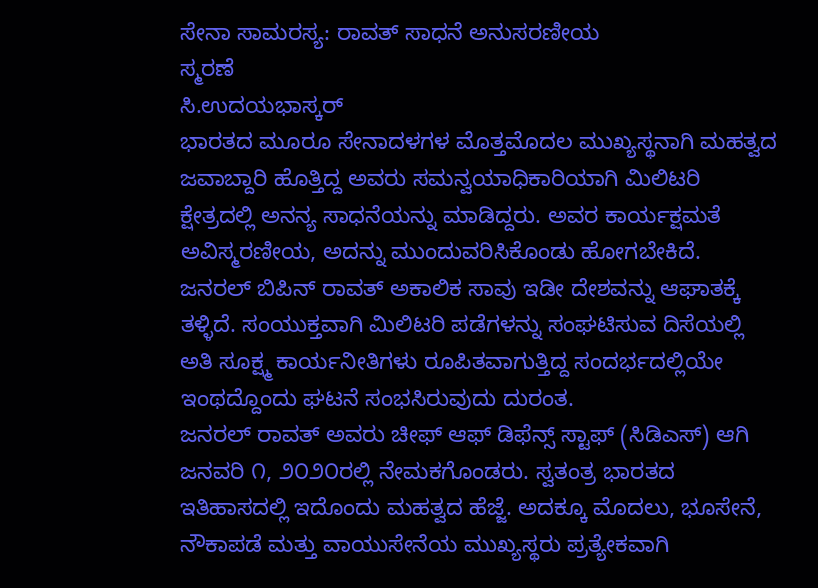ಸೇನಾ ಸಾಮರಸ್ಯ: ರಾವತ್‌ ಸಾಧನೆ ಅನುಸರಣೀಯ
ಸ್ಮರಣೆ
ಸಿ.ಉದಯಭಾಸ್ಕರ್‌
ಭಾರತದ ಮೂರೂ ಸೇನಾದಳಗಳ ಮೊತ್ತಮೊದಲ ಮುಖ್ಯಸ್ಥನಾಗಿ ಮಹತ್ವದ ಜವಾಬ್ದಾರಿ ಹೊತ್ತಿದ್ದ ಅವರು ಸಮನ್ವಯಾಧಿಕಾರಿಯಾಗಿ ಮಿಲಿಟರಿ ಕ್ಷೇತ್ರದಲ್ಲಿ ಅನನ್ಯ ಸಾಧನೆಯನ್ನು ಮಾಡಿದ್ದರು. ಅವರ ಕಾರ್ಯಕ್ಷಮತೆ ಅವಿಸ್ಮರಣೀಯ, ಅದನ್ನು ಮುಂದುವರಿಸಿಕೊಂಡು ಹೋಗಬೇಕಿದೆ.
ಜನರಲ್ ಬಿಪಿನ್ ರಾವತ್ ಅಕಾಲಿಕ ಸಾವು ಇಡೀ ದೇಶವನ್ನು ಆಘಾತಕ್ಕೆ ತಳ್ಳಿದೆ. ಸಂಯುಕ್ತವಾಗಿ ಮಿಲಿಟರಿ ಪಡೆಗಳನ್ನು ಸಂಘಟಿಸುವ ದಿಸೆಯಲ್ಲಿ ಅತಿ ಸೂಕ್ಷ್ಮ ಕಾರ್ಯನೀತಿಗಳು ರೂಪಿತವಾಗುತ್ತಿದ್ದ ಸಂದರ್ಭದಲ್ಲಿಯೇ ಇಂಥದ್ದೊಂದು ಘಟನೆ ಸಂಭಸಿರುವುದು ದುರಂತ.
ಜನರಲ್ ರಾವತ್ ಅವರು ಚೀಫ್ ಆಫ್ ಡಿಫೆನ್ಸ್ ಸ್ಟಾಫ್ (ಸಿಡಿಎಸ್) ಆಗಿ ಜನವರಿ ೧, ೨೦೨೦ರಲ್ಲಿ ನೇಮಕಗೊಂಡರು. ಸ್ವತಂತ್ರ ಭಾರತದ ಇತಿಹಾಸದಲ್ಲಿ ಇದೊಂದು ಮಹತ್ವದ ಹೆಜ್ಜೆ. ಅದಕ್ಕೂ ಮೊದಲು, ಭೂಸೇನೆ, ನೌಕಾಪಡೆ ಮತ್ತು ವಾಯುಸೇನೆಯ ಮುಖ್ಯಸ್ಥರು ಪ್ರತ್ಯೇಕವಾಗಿ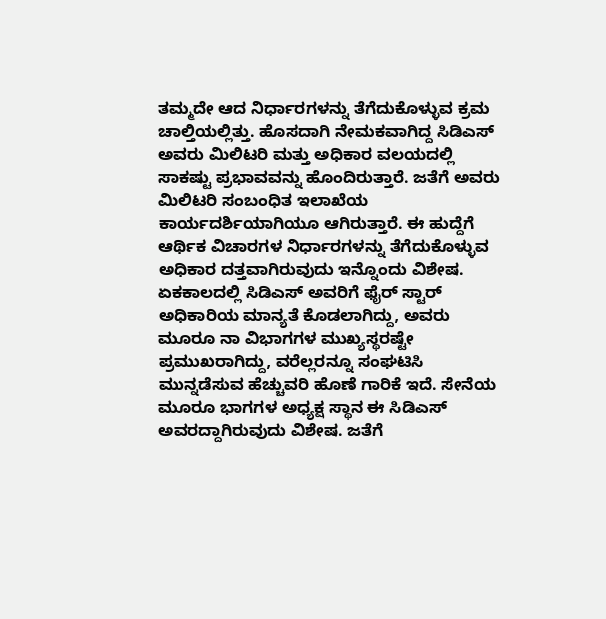ತಮ್ಮದೇ ಆದ ನಿರ್ಧಾರಗಳನ್ನು ತೆಗೆದುಕೊಳ್ಳುವ ಕ್ರಮ ಚಾಲ್ತಿಯಲ್ಲಿತ್ತು. ಹೊಸದಾಗಿ ನೇಮಕವಾಗಿದ್ದ ಸಿಡಿಎಸ್ ಅವರು ಮಿಲಿಟರಿ ಮತ್ತು ಅಧಿಕಾರ ವಲಯದಲ್ಲಿ ಸಾಕಷ್ಟು ಪ್ರಭಾವವನ್ನು ಹೊಂದಿರುತ್ತಾರೆ. ಜತೆಗೆ ಅವರು ಮಿಲಿಟರಿ ಸಂಬಂಧಿತ ಇಲಾಖೆಯ ಕಾರ್ಯದರ್ಶಿಯಾಗಿಯೂ ಆಗಿರುತ್ತಾರೆ. ಈ ಹುದ್ದೆಗೆ ಆರ್ಥಿಕ ವಿಚಾರಗಳ ನಿರ್ಧಾರಗಳನ್ನು ತೆಗೆದುಕೊಳ್ಳುವ ಅಧಿಕಾರ ದತ್ತವಾಗಿರುವುದು ಇನ್ನೊಂದು ವಿಶೇಷ.
ಏಕಕಾಲದಲ್ಲಿ ಸಿಡಿಎಸ್ ಅವರಿಗೆ ಫೈರ್ ಸ್ಟಾರ್ ಅಧಿಕಾರಿಯ ಮಾನ್ಯತೆ ಕೊಡಲಾಗಿದ್ದು, ಅವರು ಮೂರೂ ನಾ ವಿಭಾಗಗಳ ಮುಖ್ಯಸ್ಥರಷ್ಟೇ ಪ್ರಮುಖರಾಗಿದ್ದು, ವರೆಲ್ಲರನ್ನೂ ಸಂಘಟಿಸಿ ಮುನ್ನಡೆಸುವ ಹೆಚ್ಚುವರಿ ಹೊಣೆ ಗಾರಿಕೆ ಇದೆ. ಸೇನೆಯ ಮೂರೂ ಭಾಗಗಳ ಅಧ್ಯಕ್ಷ ಸ್ಥಾನ ಈ ಸಿಡಿಎಸ್ ಅವರದ್ದಾಗಿರುವುದು ವಿಶೇಷ. ಜತೆಗೆ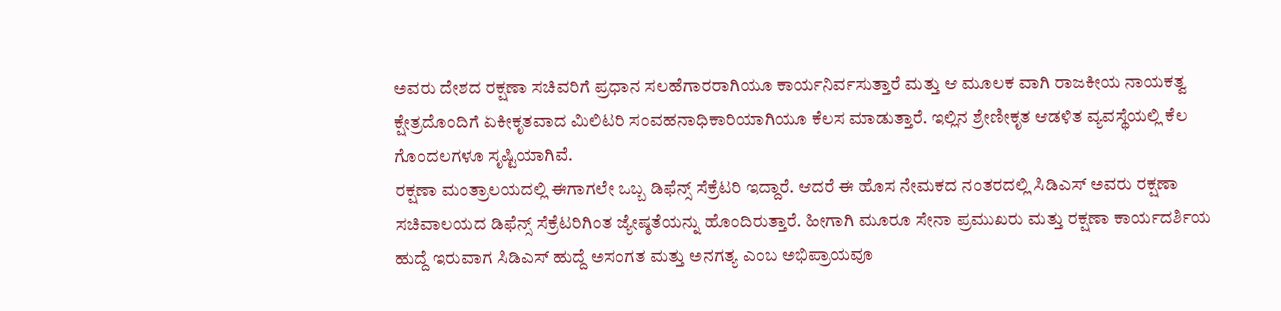ಅವರು ದೇಶದ ರಕ್ಷಣಾ ಸಚಿವರಿಗೆ ಪ್ರಧಾನ ಸಲಹೆಗಾರರಾಗಿಯೂ ಕಾರ್ಯನಿರ್ವಸುತ್ತಾರೆ ಮತ್ತು ಆ ಮೂಲಕ ವಾಗಿ ರಾಜಕೀಯ ನಾಯಕತ್ವ ಕ್ಷೇತ್ರದೊಂದಿಗೆ ಏಕೀಕೃತವಾದ ಮಿಲಿಟರಿ ಸಂವಹನಾಧಿಕಾರಿಯಾಗಿಯೂ ಕೆಲಸ ಮಾಡುತ್ತಾರೆ. ಇಲ್ಲಿನ ಶ್ರೇಣೀಕೃತ ಆಡಳಿತ ವ್ಯವಸ್ಥೆಯಲ್ಲಿ ಕೆಲ ಗೊಂದಲಗಳೂ ಸೃಷ್ಟಿಯಾಗಿವೆ.
ರಕ್ಷಣಾ ಮಂತ್ರಾಲಯದಲ್ಲಿ ಈಗಾಗಲೇ ಒಬ್ಬ ಡಿಫೆನ್ಸ್ ಸೆಕ್ರೆಟರಿ ಇದ್ದಾರೆ. ಆದರೆ ಈ ಹೊಸ ನೇಮಕದ ನಂತರದಲ್ಲಿ ಸಿಡಿಎಸ್ ಅವರು ರಕ್ಷಣಾ ಸಚಿವಾಲಯದ ಡಿಫೆನ್ಸ್ ಸೆಕ್ರೆಟರಿಗಿಂತ ಜ್ಯೇಷ್ಠತೆಯನ್ನು ಹೊಂದಿರುತ್ತಾರೆ. ಹೀಗಾಗಿ ಮೂರೂ ಸೇನಾ ಪ್ರಮುಖರು ಮತ್ತು ರಕ್ಷಣಾ ಕಾರ್ಯದರ್ಶಿಯ ಹುದ್ದೆ ಇರುವಾಗ ಸಿಡಿಎಸ್ ಹುದ್ದೆ ಅಸಂಗತ ಮತ್ತು ಅನಗತ್ಯ ಎಂಬ ಅಭಿಪ್ರಾಯವೂ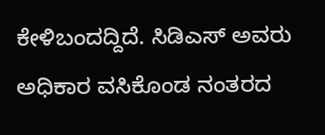ಕೇಳಿಬಂದದ್ದಿದೆ. ಸಿಡಿಎಸ್ ಅವರು ಅಧಿಕಾರ ವಸಿಕೊಂಡ ನಂತರದ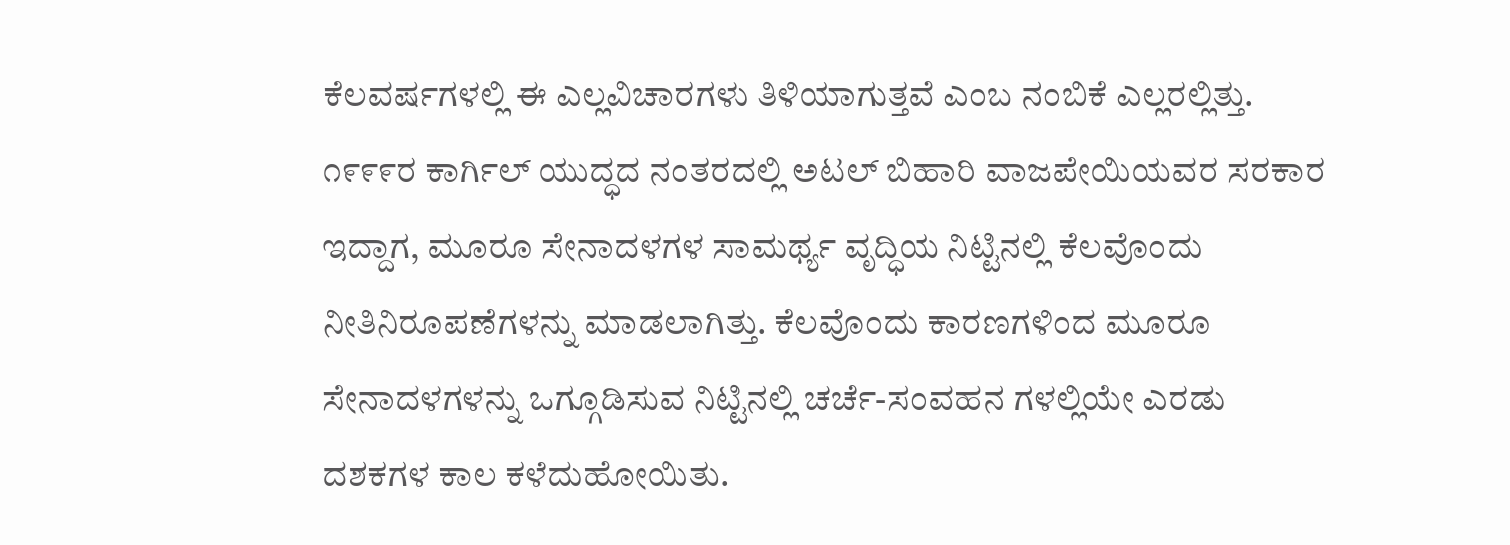ಕೆಲವರ್ಷಗಳಲ್ಲಿ ಈ ಎಲ್ಲವಿಚಾರಗಳು ತಿಳಿಯಾಗುತ್ತವೆ ಎಂಬ ನಂಬಿಕೆ ಎಲ್ಲರಲ್ಲಿತ್ತು.
೧೯೯೯ರ ಕಾರ್ಗಿಲ್ ಯುದ್ಧದ ನಂತರದಲ್ಲಿ ಅಟಲ್ ಬಿಹಾರಿ ವಾಜಪೇಯಿಯವರ ಸರಕಾರ ಇದ್ದಾಗ, ಮೂರೂ ಸೇನಾದಳಗಳ ಸಾಮರ್ಥ್ಯ ವೃದ್ಧಿಯ ನಿಟ್ಟಿನಲ್ಲಿ ಕೆಲವೊಂದು ನೀತಿನಿರೂಪಣೆಗಳನ್ನು ಮಾಡಲಾಗಿತ್ತು. ಕೆಲವೊಂದು ಕಾರಣಗಳಿಂದ ಮೂರೂ ಸೇನಾದಳಗಳನ್ನು ಒಗ್ಗೂಡಿಸುವ ನಿಟ್ಟಿನಲ್ಲಿ ಚರ್ಚೆ-ಸಂವಹನ ಗಳಲ್ಲಿಯೇ ಎರಡು ದಶಕಗಳ ಕಾಲ ಕಳೆದುಹೋಯಿತು.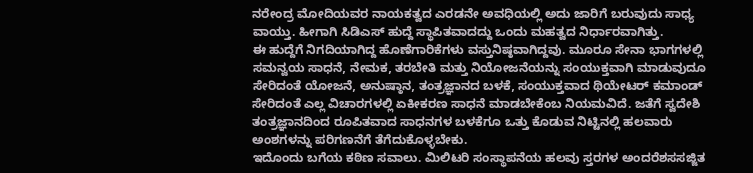ನರೇಂದ್ರ ಮೋದಿಯವರ ನಾಯಕತ್ವದ ಎರಡನೇ ಅವಧಿಯಲ್ಲಿ ಅದು ಜಾರಿಗೆ ಬರುವುದು ಸಾಧ್ಯ ವಾಯ್ತು. ಹೀಗಾಗಿ ಸಿಡಿಎಸ್ ಹುದ್ದೆ ಸ್ಥಾಪಿತವಾದದ್ದು ಒಂದು ಮಹತ್ವದ ನಿರ್ಧಾರವಾಗಿತ್ತು.
ಈ ಹುದ್ದೆಗೆ ನಿಗದಿಯಾಗಿದ್ದ ಹೊಣೆಗಾರಿಕೆಗಳು ವಸ್ತುನಿಷ್ಠವಾಗಿದ್ದವು. ಮೂರೂ ಸೇನಾ ಭಾಗಗಳಲ್ಲಿ ಸಮನ್ವಯ ಸಾಧನೆ, ನೇಮಕ, ತರಬೇತಿ ಮತ್ತು ನಿಯೋಜನೆಯನ್ನು ಸಂಯುಕ್ತವಾಗಿ ಮಾಡುವುದೂ ಸೇರಿದಂತೆ ಯೋಜನೆ, ಅನುಷ್ಠಾನ, ತಂತ್ರಜ್ಞಾನದ ಬಳಕೆ, ಸಂಯುಕ್ತವಾದ ಥಿಯೇಟರ್ ಕಮಾಂಡ್ ಸೇರಿದಂತೆ ಎಲ್ಲ ವಿಚಾರಗಳಲ್ಲಿ ಏಕೀಕರಣ ಸಾಧನೆ ಮಾಡಬೇಕೆಂಬ ನಿಯಮವಿದೆ. ಜತೆಗೆ ಸ್ವದೇಶಿ ತಂತ್ರಜ್ಞಾನದಿಂದ ರೂಪಿತವಾದ ಸಾಧನಗಳ ಬಳಕೆಗೂ ಒತ್ತು ಕೊಡುವ ನಿಟ್ಟಿನಲ್ಲಿ ಹಲವಾರು ಅಂಶಗಳನ್ನು ಪರಿಗಣನೆಗೆ ತೆಗೆದುಕೊಳ್ಳಬೇಕು.
ಇದೊಂದು ಬಗೆಯ ಕಠಿಣ ಸವಾಲು. ಮಿಲಿಟರಿ ಸಂಸ್ಥಾಪನೆಯ ಹಲವು ಸ್ತರಗಳ ಅಂದರೆಶಸಸಜ್ಜಿತ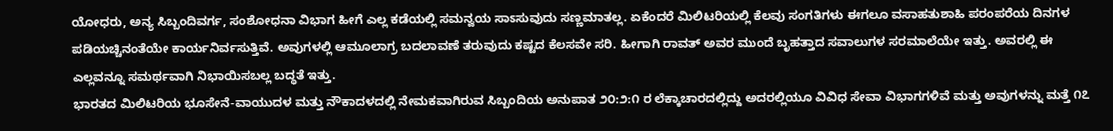ಯೋಧರು, ಅನ್ಯ ಸಿಬ್ಬಂದಿವರ್ಗ, ಸಂಶೋಧನಾ ವಿಭಾಗ ಹೀಗೆ ಎಲ್ಲ ಕಡೆಯಲ್ಲಿ ಸಮನ್ವಯ ಸಾಽಸುವುದು ಸಣ್ಣಮಾತಲ್ಲ. ಏಕೆಂದರೆ ಮಿಲಿಟರಿಯಲ್ಲಿ ಕೆಲವು ಸಂಗತಿಗಳು ಈಗಲೂ ವಸಾಹತುಶಾಹಿ ಪರಂಪರೆಯ ದಿನಗಳ ಪಡಿಯಚ್ಚಿನಂತೆಯೇ ಕಾರ್ಯನಿರ್ವಸುತ್ತಿವೆ. ಅವುಗಳಲ್ಲಿ ಆಮೂಲಾಗ್ರ ಬದಲಾವಣೆ ತರುವುದು ಕಷ್ಟದ ಕೆಲಸವೇ ಸರಿ. ಹೀಗಾಗಿ ರಾವತ್ ಅವರ ಮುಂದೆ ಬೃಹತ್ತಾದ ಸವಾಲುಗಳ ಸರಮಾಲೆಯೇ ಇತ್ತು. ಅವರಲ್ಲಿ ಈ ಎಲ್ಲವನ್ನೂ ಸಮರ್ಥವಾಗಿ ನಿಭಾಯಿಸಬಲ್ಲ ಬದ್ಧತೆ ಇತ್ತು.
ಭಾರತದ ಮಿಲಿಟರಿಯ ಭೂಸೇನೆ-ವಾಯುದಳ ಮತ್ತು ನೌಕಾದಳದಲ್ಲಿ ನೇಮಕವಾಗಿರುವ ಸಿಬ್ಬಂದಿಯ ಅನುಪಾತ ೨೦:೨:೧ ರ ಲೆಕ್ಕಾಚಾರದಲ್ಲಿದ್ದು ಅದರಲ್ಲಿಯೂ ವಿವಿಧ ಸೇವಾ ವಿಭಾಗಗಳಿವೆ ಮತ್ತು ಅವುಗಳನ್ನು ಮತ್ತೆ ೧೭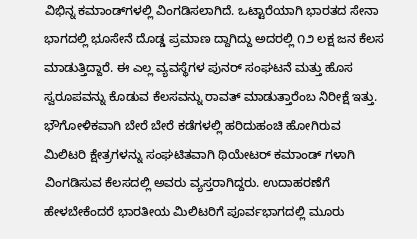ವಿಭಿನ್ನ ಕಮಾಂಡ್‌ಗಳಲ್ಲಿ ವಿಂಗಡಿಸಲಾಗಿದೆ. ಒಟ್ಟಾರೆಯಾಗಿ ಭಾರತದ ಸೇನಾ ಭಾಗದಲ್ಲಿ ಭೂಸೇನೆ ದೊಡ್ಡ ಪ್ರಮಾಣ ದ್ದಾಗಿದ್ದು ಅದರಲ್ಲಿ ೧೨ ಲಕ್ಷ ಜನ ಕೆಲಸ ಮಾಡುತ್ತಿದ್ದಾರೆ. ಈ ಎಲ್ಲ ವ್ಯವಸ್ಥೆಗಳ ಪುನರ್ ಸಂಘಟನೆ ಮತ್ತು ಹೊಸ ಸ್ವರೂಪವನ್ನು ಕೊಡುವ ಕೆಲಸವನ್ನು ರಾವತ್ ಮಾಡುತ್ತಾರೆಂಬ ನಿರೀಕ್ಷೆ ಇತ್ತು. ಭೌಗೋಳಿಕವಾಗಿ ಬೇರೆ ಬೇರೆ ಕಡೆಗಳಲ್ಲಿ ಹರಿದುಹಂಚಿ ಹೋಗಿರುವ ಮಿಲಿಟರಿ ಕ್ಷೇತ್ರಗಳನ್ನು ಸಂಘಟಿತವಾಗಿ ಥಿಯೇಟರ್ ಕಮಾಂಡ್ ಗಳಾಗಿ ವಿಂಗಡಿಸುವ ಕೆಲಸದಲ್ಲಿ ಅವರು ವ್ಯಸ್ತರಾಗಿದ್ದರು. ಉದಾಹರಣೆಗೆ ಹೇಳಬೇಕೆಂದರೆ ಭಾರತೀಯ ಮಿಲಿಟರಿಗೆ ಪೂರ್ವಭಾಗದಲ್ಲಿ ಮೂರು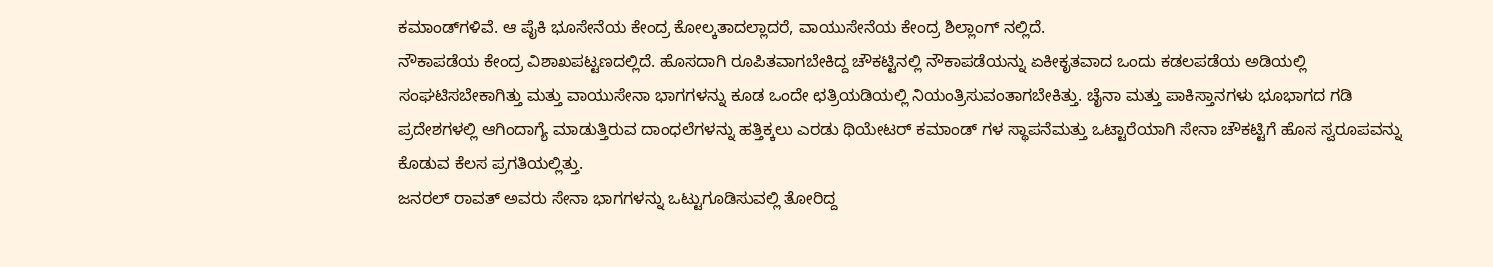ಕಮಾಂಡ್‌ಗಳಿವೆ. ಆ ಪೈಕಿ ಭೂಸೇನೆಯ ಕೇಂದ್ರ ಕೋಲ್ಕತಾದಲ್ಲಾದರೆ, ವಾಯುಸೇನೆಯ ಕೇಂದ್ರ ಶಿಲ್ಲಾಂಗ್ ನಲ್ಲಿದೆ.
ನೌಕಾಪಡೆಯ ಕೇಂದ್ರ ವಿಶಾಖಪಟ್ಟಣದಲ್ಲಿದೆ. ಹೊಸದಾಗಿ ರೂಪಿತವಾಗಬೇಕಿದ್ದ ಚೌಕಟ್ಟಿನಲ್ಲಿ ನೌಕಾಪಡೆಯನ್ನು ಏಕೀಕೃತವಾದ ಒಂದು ಕಡಲಪಡೆಯ ಅಡಿಯಲ್ಲಿ ಸಂಘಟಿಸಬೇಕಾಗಿತ್ತು ಮತ್ತು ವಾಯುಸೇನಾ ಭಾಗಗಳನ್ನು ಕೂಡ ಒಂದೇ ಛತ್ರಿಯಡಿಯಲ್ಲಿ ನಿಯಂತ್ರಿಸುವಂತಾಗಬೇಕಿತ್ತು. ಚೈನಾ ಮತ್ತು ಪಾಕಿಸ್ತಾನಗಳು ಭೂಭಾಗದ ಗಡಿ ಪ್ರದೇಶಗಳಲ್ಲಿ ಆಗಿಂದಾಗ್ಯೆ ಮಾಡುತ್ತಿರುವ ದಾಂಧಲೆಗಳನ್ನು ಹತ್ತಿಕ್ಕಲು ಎರಡು ಥಿಯೇಟರ್ ಕಮಾಂಡ್ ಗಳ ಸ್ಥಾಪನೆಮತ್ತು ಒಟ್ಟಾರೆಯಾಗಿ ಸೇನಾ ಚೌಕಟ್ಟಿಗೆ ಹೊಸ ಸ್ವರೂಪವನ್ನು ಕೊಡುವ ಕೆಲಸ ಪ್ರಗತಿಯಲ್ಲಿತ್ತು.
ಜನರಲ್ ರಾವತ್ ಅವರು ಸೇನಾ ಭಾಗಗಳನ್ನು ಒಟ್ಟುಗೂಡಿಸುವಲ್ಲಿ ತೋರಿದ್ದ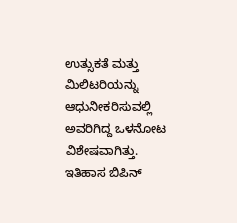ಉತ್ಸುಕತೆ ಮತ್ತು ಮಿಲಿಟರಿಯನ್ನು ಆಧುನೀಕರಿಸುವಲ್ಲಿ ಅವರಿಗಿದ್ದ ಒಳನೋಟ ವಿಶೇಷವಾಗಿತ್ತು. ಇತಿಹಾಸ ಬಿಪಿನ್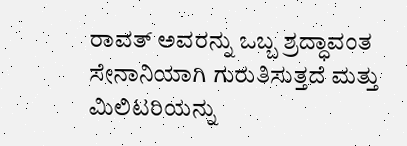ರಾವತ್ ಅವರನ್ನು ಒಬ್ಬ ಶ್ರದ್ಧಾವಂತ ಸೇನಾನಿಯಾಗಿ ಗುರುತಿಸುತ್ತದೆ ಮತ್ತು ಮಿಲಿಟರಿಯನ್ನು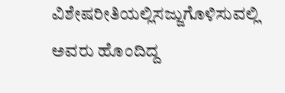ವಿಶೇಷರೀತಿಯಲ್ಲಿಸಜ್ಜುಗೊಳಿಸುವಲ್ಲಿ ಅವರು ಹೊಂದಿದ್ದ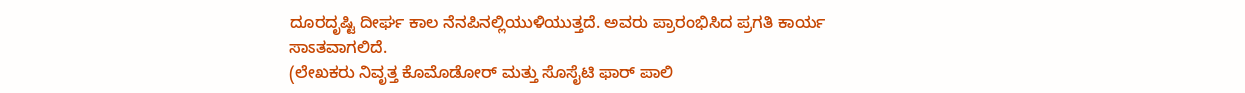ದೂರದೃಷ್ಟಿ ದೀರ್ಘ ಕಾಲ ನೆನಪಿನಲ್ಲಿಯುಳಿಯುತ್ತದೆ. ಅವರು ಪ್ರಾರಂಭಿಸಿದ ಪ್ರಗತಿ ಕಾರ್ಯ ಸಾಽತವಾಗಲಿದೆ.
(ಲೇಖಕರು ನಿವೃತ್ತ ಕೊಮೊಡೋರ್ ಮತ್ತು ಸೊಸೈಟಿ ಫಾರ್ ಪಾಲಿ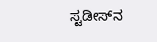ಸ್ಟಡೀಸ್‌ನ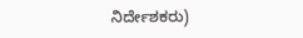ನಿರ್ದೇಶಕರು)